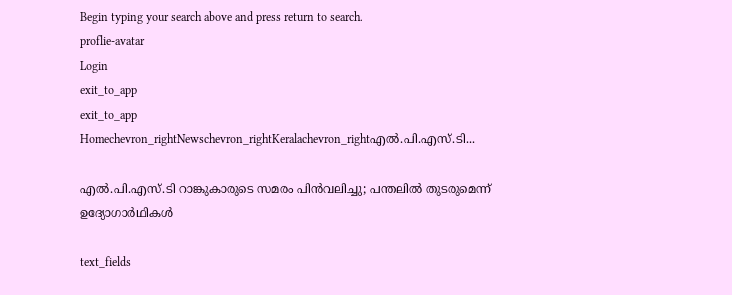Begin typing your search above and press return to search.
proflie-avatar
Login
exit_to_app
exit_to_app
Homechevron_rightNewschevron_rightKeralachevron_rightഎല്‍.പി.എസ്.ടി...

എല്‍.പി.എസ്.ടി റാങ്കുകാരുടെ സമരം പിൻവലിച്ചു; പന്തലിൽ തുടരുമെന്ന് ഉദ്യോഗാർഥികൾ

text_fields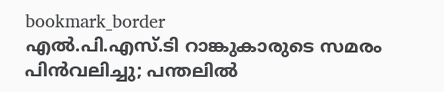bookmark_border
എല്‍.പി.എസ്.ടി റാങ്കുകാരുടെ സമരം പിൻവലിച്ചു; പന്തലിൽ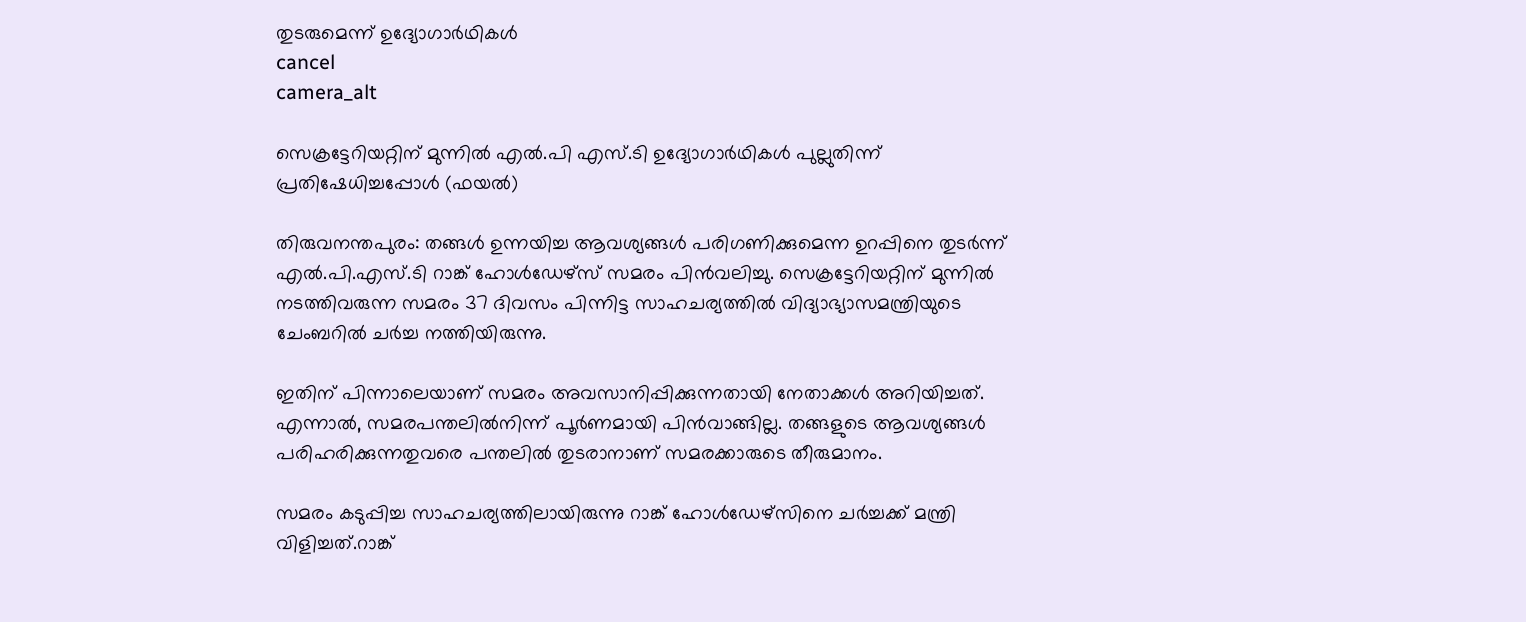തുടരുമെന്ന് ഉദ്യോഗാർഥികൾ
cancel
camera_alt

സെക്രട്ടേറിയറ്റിന് മുന്നിൽ എൽ.പി എസ്.ടി ഉദ്യോഗാർഥികൾ പുല്ലുതിന്ന് പ്രതിഷേധിച്ചപ്പോൾ (ഫയൽ)

തിരുവനന്തപുരം: തങ്ങൾ ഉന്നയിച്ച ആവശ്യങ്ങൾ പരിഗണിക്കുമെന്ന ഉറപ്പിനെ തുടർന്ന് എല്‍.പി.എസ്.ടി റാങ്ക് ഹോള്‍ഡേഴ്‌സ് സമരം പിൻവലിച്ചു. സെക്രട്ടേറിയറ്റിന് മുന്നില്‍ നടത്തിവരുന്ന സമരം 37 ദിവസം പിന്നിട്ട സാഹചര്യത്തില്‍ വിദ്യാഭ്യാസമന്ത്രിയുടെ ചേംബറില്‍ ചർച്ച നത്തിയിരുന്നു.

ഇതിന് പിന്നാലെയാണ് സമരം അവസാനിപ്പിക്കുന്നതായി നേതാക്കൾ അറിയിച്ചത്. എന്നാൽ, സമരപന്തലിൽനിന്ന് പൂർണമായി പിൻവാങ്ങില്ല. തങ്ങളുടെ ആവശ്യങ്ങൾ പരിഹരിക്കുന്നതുവരെ പന്തലിൽ തുടരാനാണ് സമരക്കാരുടെ തീരുമാനം.

സമരം കടുപ്പിച്ച സാഹചര്യത്തിലായിരുന്നു റാങ്ക് ഹോള്‍ഡേഴ്‌സിനെ ചര്‍ച്ചക്ക് മന്ത്രി വിളിച്ചത്.റാങ്ക്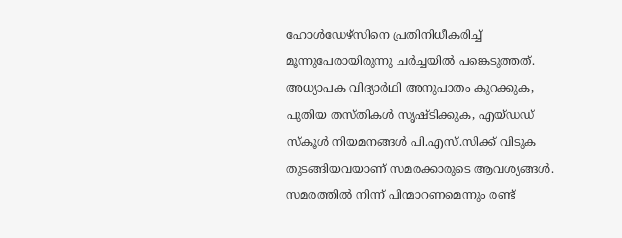ഹോള്‍ഡേഴ്‌സിനെ പ്രതിനിധീകരിച്ച് മൂന്നുപേരായിരുന്നു ചർച്ചയിൽ പങ്കെടുത്തത്. അധ്യാപക വിദ്യാർഥി അനുപാതം കുറക്കുക, പുതിയ തസ്തികള്‍ സൃഷ്ടിക്കുക, എയ്ഡഡ് സ്‌കൂള്‍ നിയമനങ്ങള്‍ പി.എസ്.സിക്ക് വിടുക തുടങ്ങിയവയാണ് സമരക്കാരുടെ ആവശ്യങ്ങൾ. സമരത്തില്‍ നിന്ന് പിന്മാറണമെന്നും രണ്ട്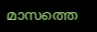മാസത്തെ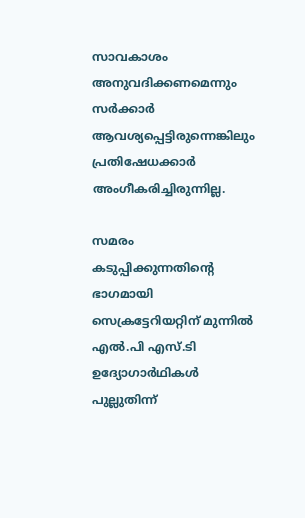സാവകാശം അനുവദിക്കണമെന്നും സര്‍ക്കാര്‍ ആവശ്യപ്പെട്ടിരുന്നെങ്കിലും പ്രതിഷേധക്കാര്‍ അംഗീകരിച്ചിരുന്നില്ല.

സമരം കടുപ്പിക്കുന്നതിന്റെ ഭാഗമായി സെക്രട്ടേറിയറ്റിന് മുന്നിൽ എൽ.പി എസ്.ടി ഉദ്യോഗാർഥികൾ പുല്ലുതിന്ന്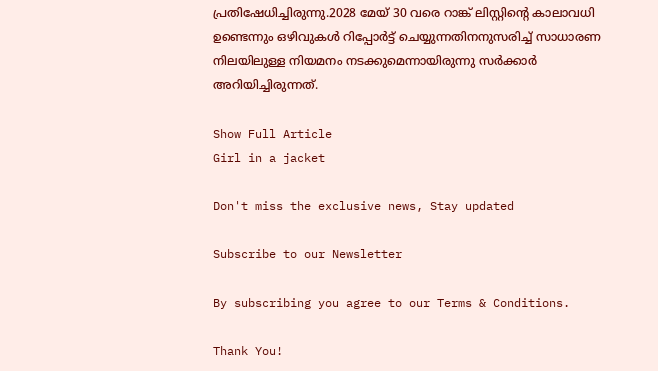പ്രതിഷേധിച്ചിരുന്നു.2028 മേയ് 30 വരെ റാങ്ക് ലിസ്റ്റിന്റെ കാലാവധി ഉണ്ടെന്നും ഒഴിവുകൾ റിപ്പോർട്ട് ചെയ്യുന്നതിനനുസരിച്ച് സാധാരണ നിലയിലുള്ള നിയമനം നടക്കുമെന്നായിരുന്നു സർക്കാർ അറിയിച്ചിരുന്നത്.

Show Full Article
Girl in a jacket

Don't miss the exclusive news, Stay updated

Subscribe to our Newsletter

By subscribing you agree to our Terms & Conditions.

Thank You!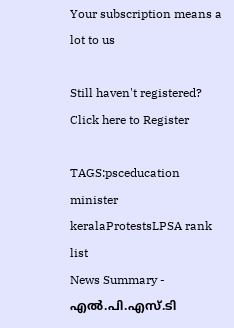Your subscription means a lot to us

Still haven't registered? Click here to Register

TAGS:psceducation minister keralaProtestsLPSA rank list
News Summary - എല്‍.പി.എസ്.ടി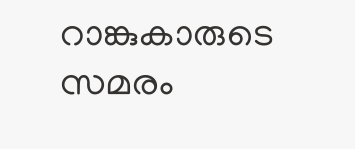റാങ്കുകാരുടെ സമരം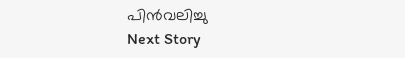പിൻവലിച്ചു
Next Story